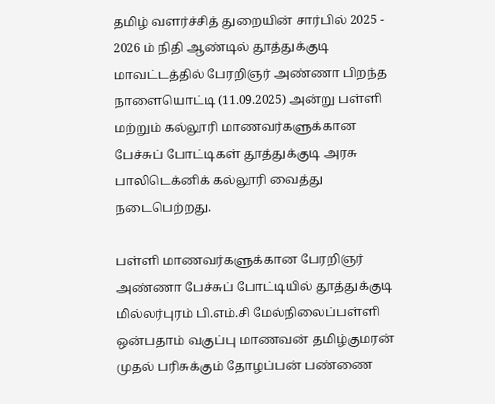தமிழ் வளர்ச்சித் துறையின் சார்பில் 2025 - 2026 ம் நிதி ஆண்டில் தூத்துக்குடி மாவட்டத்தில் பேரறிஞர் அண்ணா பிறந்த நாளையொட்டி (11.09.2025) அன்று பள்ளி மற்றும் கல்லூரி மாணவர்களுக்கான பேச்சுப் போட்டிகள் தூத்துக்குடி அரசு பாலிடெக்னிக் கல்லூரி வைத்து நடைபெற்றது.

பள்ளி மாணவர்களுக்கான பேரறிஞர் அண்ணா பேச்சுப் போட்டியில் தூத்துக்குடி மில்லர்புரம் பி.எம்.சி மேல்நிலைப்பள்ளி ஒன்பதாம் வகுப்பு மாணவன் தமிழ்குமரன் முதல் பரிசுக்கும் தோழப்பன் பண்ணை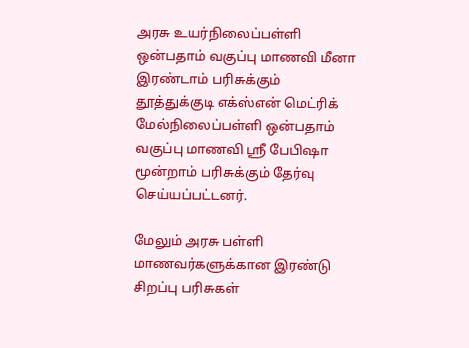அரசு உயர்நிலைப்பள்ளி ஒன்பதாம் வகுப்பு மாணவி மீனா இரண்டாம் பரிசுக்கும் தூத்துக்குடி எக்ஸ்என் மெட்ரிக் மேல்நிலைப்பள்ளி ஒன்பதாம் வகுப்பு மாணவி ஸ்ரீ பேபிஷா மூன்றாம் பரிசுக்கும் தேர்வு செய்யப்பட்டனர்.

மேலும் அரசு பள்ளி மாணவர்களுக்கான இரண்டு சிறப்பு பரிசுகள்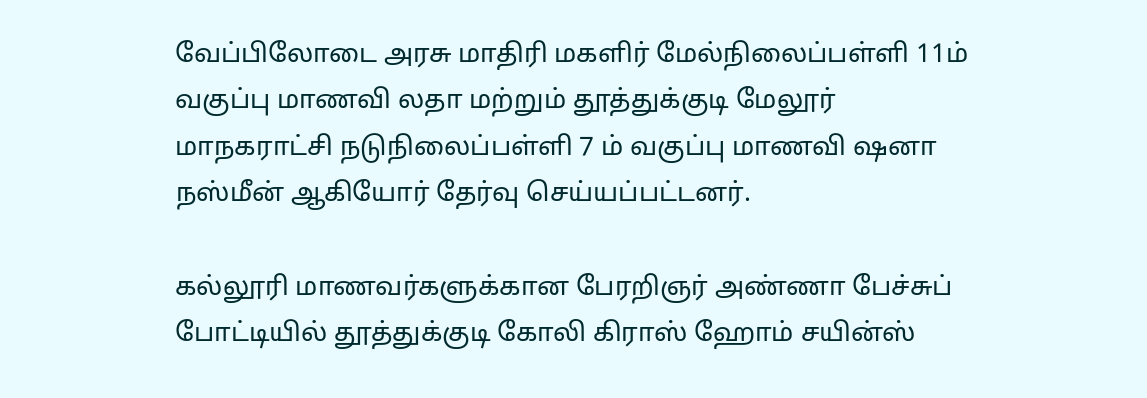வேப்பிலோடை அரசு மாதிரி மகளிர் மேல்நிலைப்பள்ளி 11ம் வகுப்பு மாணவி லதா மற்றும் தூத்துக்குடி மேலூர் மாநகராட்சி நடுநிலைப்பள்ளி 7 ம் வகுப்பு மாணவி ஷனா நஸ்மீன் ஆகியோர் தேர்வு செய்யப்பட்டனர்.

கல்லூரி மாணவர்களுக்கான பேரறிஞர் அண்ணா பேச்சுப் போட்டியில் தூத்துக்குடி கோலி கிராஸ் ஹோம் சயின்ஸ்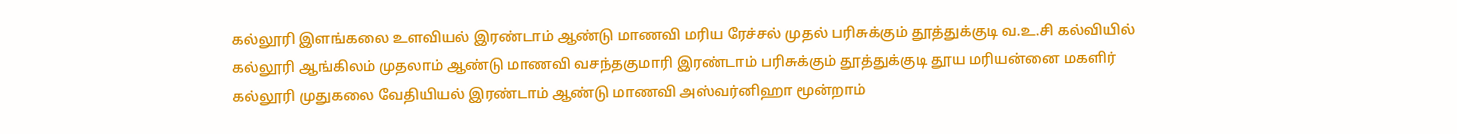கல்லூரி இளங்கலை உளவியல் இரண்டாம் ஆண்டு மாணவி மரிய ரேச்சல் முதல் பரிசுக்கும் தூத்துக்குடி வ.உ.சி கல்வியில் கல்லூரி ஆங்கிலம் முதலாம் ஆண்டு மாணவி வசந்தகுமாரி இரண்டாம் பரிசுக்கும் தூத்துக்குடி தூய மரியன்னை மகளிர் கல்லூரி முதுகலை வேதியியல் இரண்டாம் ஆண்டு மாணவி அஸ்வர்னிஹா மூன்றாம்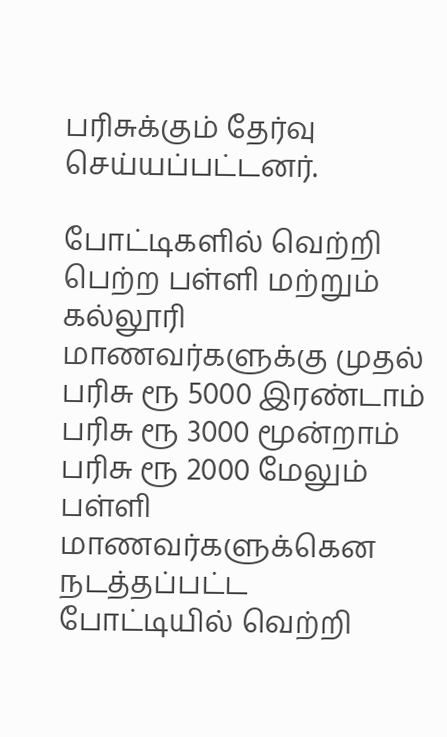பரிசுக்கும் தேர்வு செய்யப்பட்டனர்.

போட்டிகளில் வெற்றி பெற்ற பள்ளி மற்றும் கல்லூரி மாணவர்களுக்கு முதல் பரிசு ரூ 5000 இரண்டாம் பரிசு ரூ 3000 மூன்றாம் பரிசு ரூ 2000 மேலும் பள்ளி மாணவர்களுக்கென  நடத்தப்பட்ட போட்டியில் வெற்றி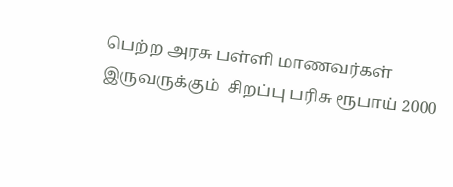பெற்ற அரசு பள்ளி மாணவர்கள் இருவருக்கும்  சிறப்பு பரிசு ரூபாய் 2000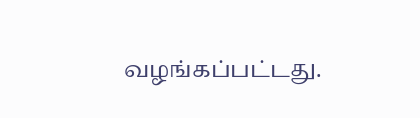வழங்கப்பட்டது.